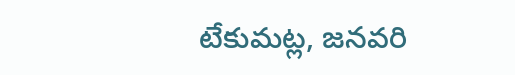టేకుమట్ల, జనవరి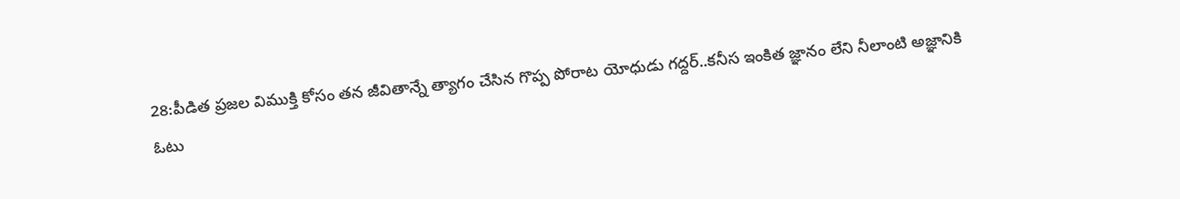28:పీడిత ప్రజల విముక్తి కోసం తన జీవితాన్నే త్యాగం చేసిన గొప్ప పోరాట యోధుడు గద్దర్..కనీస ఇంకిత జ్ఞానం లేని నీలాంటి అజ్ఞానికి ఓటు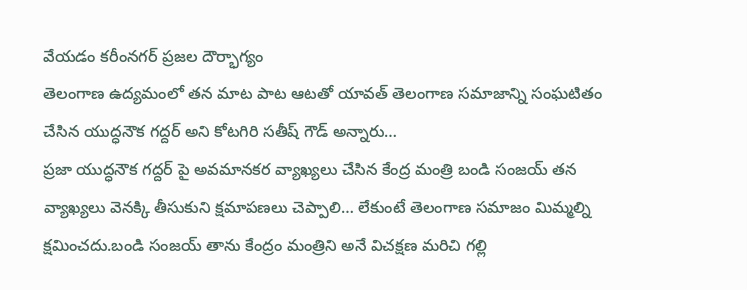వేయడం కరీంనగర్ ప్రజల దౌర్భాగ్యం
తెలంగాణ ఉద్యమంలో తన మాట పాట ఆటతో యావత్ తెలంగాణ సమాజాన్ని సంఘటితం చేసిన యుద్ధనౌక గద్దర్ అని కోటగిరి సతీష్ గౌడ్ అన్నారు…
ప్రజా యుద్ధనౌక గద్దర్ పై అవమానకర వ్యాఖ్యలు చేసిన కేంద్ర మంత్రి బండి సంజయ్ తన వ్యాఖ్యలు వెనక్కి తీసుకుని క్షమాపణలు చెప్పాలి… లేకుంటే తెలంగాణ సమాజం మిమ్మల్ని క్షమించదు.బండి సంజయ్ తాను కేంద్రం మంత్రిని అనే విచక్షణ మరిచి గల్లి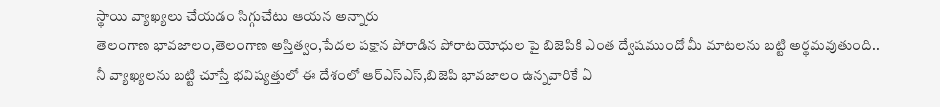స్థాయి వ్యాఖ్యలు చేయడం సిగ్గుచేటు ఆయన అన్నారు
తెలంగాణ భావజాలం,తెలంగాణ అస్తిత్వం,పేదల పక్షాన పోరాడిన పోరాటయోధుల పై బిజెపికి ఎంత ద్వేషముందో మీ మాటలను బట్టి అర్థమవుతుంది..
నీ వ్యాఖ్యలను బట్టి చూస్తే భవిష్యత్తులో ఈ దేశంలో ఆర్ఎస్ఎస్,బిజెపి భావజాలం ఉన్నవారికే ఏ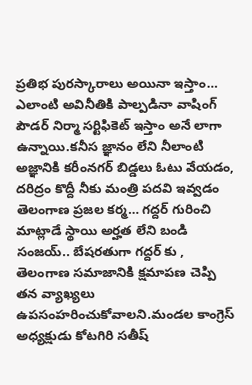ప్రతిభ పురస్కారాలు అయినా ఇస్తాం… ఎలాంటి అవినీతికి పాల్పడినా వాషింగ్ పౌడర్ నిర్మా సర్టిఫికెట్ ఇస్తాం అనే లాగా ఉన్నాయి.కనీస జ్ఞానం లేని నీలాంటి అజ్ఞానికి కరీంనగర్ బిడ్డలు ఓటు వేయడం, దరిద్రం కొద్దీ నీకు మంత్రి పదవి ఇవ్వడం తెలంగాణ ప్రజల కర్మ… గద్దర్ గురించి మాట్లాడే స్థాయి అర్హత లేని బండి సంజయ్.. బేషరతుగా గద్దర్ కు , తెలంగాణ సమాజానికి క్షమాపణ చెప్పి తన వ్యాఖ్యలు ఉపసంహరించుకోవాలని.మండల కాంగ్రెస్ అధ్యక్షుడు కోటగిరి సతీష్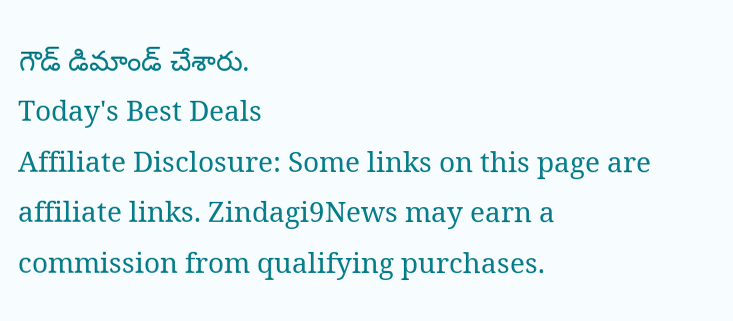గౌడ్ డిమాండ్ చేశారు.
Today's Best Deals
Affiliate Disclosure: Some links on this page are affiliate links. Zindagi9News may earn a commission from qualifying purchases.